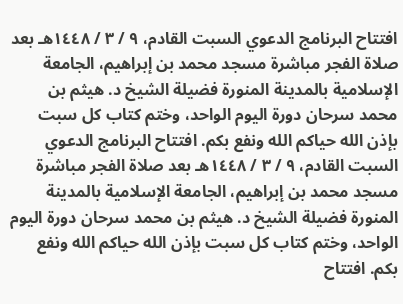افتتاح البرنامج الدعوي السبت القادم، ٩ / ٣ / ١٤٤٨هـ بعد صلاة الفجر مباشرة مسجد محمد بن إبراهيم، الجامعة الإسلامية بالمدينة المنورة فضيلة الشيخ د. هيثم بن محمد سرحان دورة اليوم الواحد، وختم كتاب كل سبت بإذن الله حياكم الله ونفع بكم. افتتاح البرنامج الدعوي السبت القادم، ٩ / ٣ / ١٤٤٨هـ بعد صلاة الفجر مباشرة مسجد محمد بن إبراهيم، الجامعة الإسلامية بالمدينة المنورة فضيلة الشيخ د. هيثم بن محمد سرحان دورة اليوم الواحد، وختم كتاب كل سبت بإذن الله حياكم الله ونفع بكم. افتتاح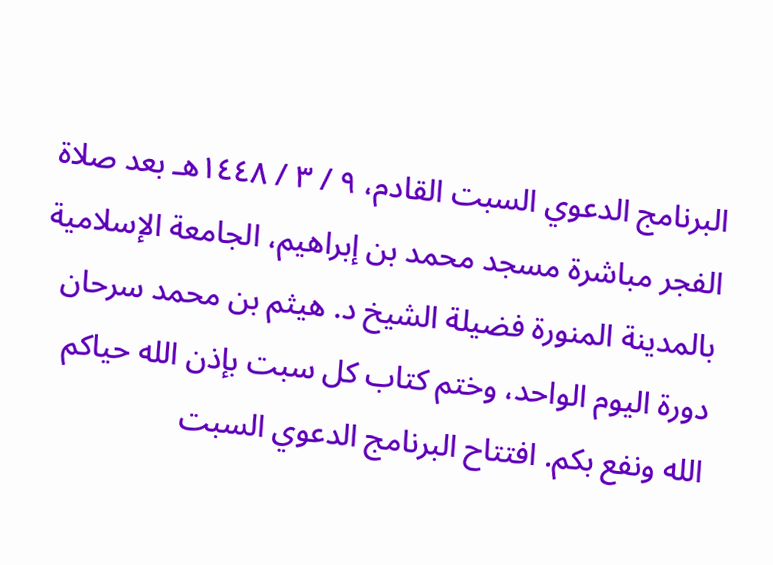البرنامج الدعوي السبت القادم، ٩ / ٣ / ١٤٤٨هـ بعد صلاة الفجر مباشرة مسجد محمد بن إبراهيم، الجامعة الإسلامية بالمدينة المنورة فضيلة الشيخ د. هيثم بن محمد سرحان دورة اليوم الواحد، وختم كتاب كل سبت بإذن الله حياكم الله ونفع بكم. افتتاح البرنامج الدعوي السبت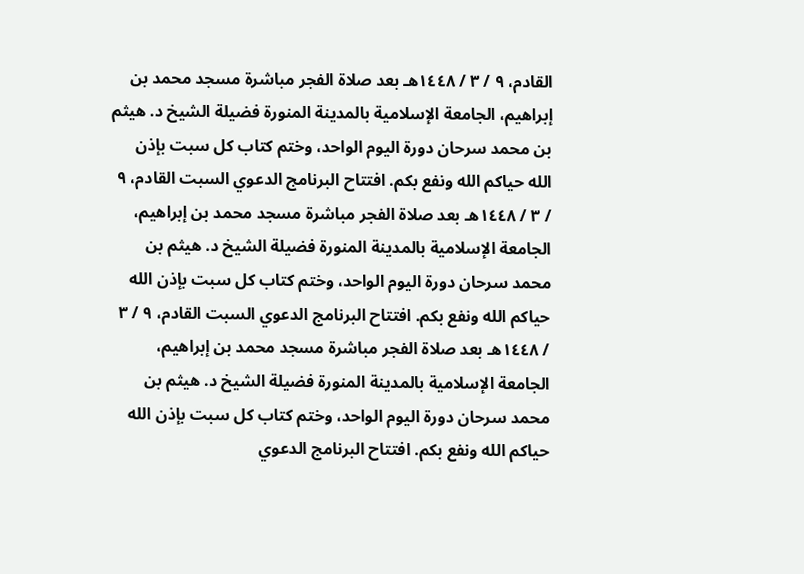القادم، ٩ / ٣ / ١٤٤٨هـ بعد صلاة الفجر مباشرة مسجد محمد بن إبراهيم، الجامعة الإسلامية بالمدينة المنورة فضيلة الشيخ د. هيثم بن محمد سرحان دورة اليوم الواحد، وختم كتاب كل سبت بإذن الله حياكم الله ونفع بكم. افتتاح البرنامج الدعوي السبت القادم، ٩ / ٣ / ١٤٤٨هـ بعد صلاة الفجر مباشرة مسجد محمد بن إبراهيم، الجامعة الإسلامية بالمدينة المنورة فضيلة الشيخ د. هيثم بن محمد سرحان دورة اليوم الواحد، وختم كتاب كل سبت بإذن الله حياكم الله ونفع بكم. افتتاح البرنامج الدعوي السبت القادم، ٩ / ٣ / ١٤٤٨هـ بعد صلاة الفجر مباشرة مسجد محمد بن إبراهيم، الجامعة الإسلامية بالمدينة المنورة فضيلة الشيخ د. هيثم بن محمد سرحان دورة اليوم الواحد، وختم كتاب كل سبت بإذن الله حياكم الله ونفع بكم. افتتاح البرنامج الدعوي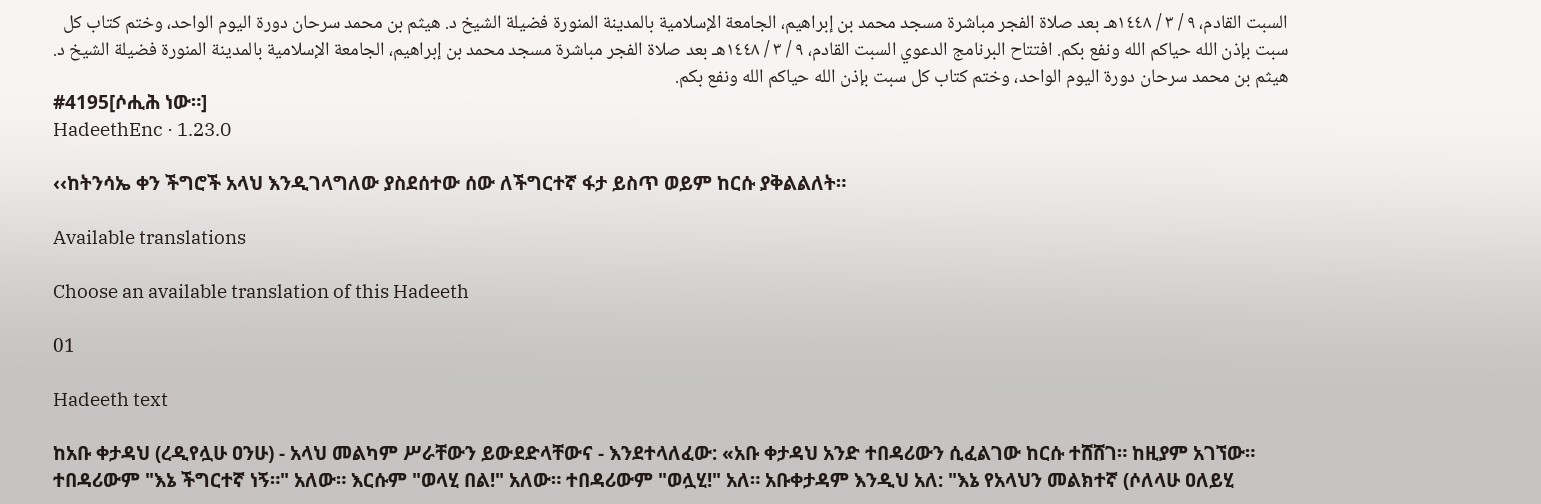السبت القادم، ٩ / ٣ / ١٤٤٨هـ بعد صلاة الفجر مباشرة مسجد محمد بن إبراهيم، الجامعة الإسلامية بالمدينة المنورة فضيلة الشيخ د. هيثم بن محمد سرحان دورة اليوم الواحد، وختم كتاب كل سبت بإذن الله حياكم الله ونفع بكم. افتتاح البرنامج الدعوي السبت القادم، ٩ / ٣ / ١٤٤٨هـ بعد صلاة الفجر مباشرة مسجد محمد بن إبراهيم، الجامعة الإسلامية بالمدينة المنورة فضيلة الشيخ د. هيثم بن محمد سرحان دورة اليوم الواحد، وختم كتاب كل سبت بإذن الله حياكم الله ونفع بكم.
#4195[ሶሒሕ ነው።]
HadeethEnc · 1.23.0

‹‹ከትንሳኤ ቀን ችግሮች አላህ እንዲገላግለው ያስደሰተው ሰው ለችግርተኛ ፋታ ይስጥ ወይም ከርሱ ያቅልልለት።

Available translations

Choose an available translation of this Hadeeth

01

Hadeeth text

ከአቡ ቀታዳህ (ረዲየሏሁ ዐንሁ) - አላህ መልካም ሥራቸውን ይውደድላቸውና - እንደተላለፈው: «አቡ ቀታዳህ አንድ ተበዳሪውን ሲፈልገው ከርሱ ተሸሸገ። ከዚያም አገኘው። ተበዳሪውም "እኔ ችግርተኛ ነኝ።" አለው። እርሱም "ወላሂ በል!" አለው። ተበዳሪውም "ወሏሂ!" አለ። አቡቀታዳም እንዲህ አለ: "እኔ የአላህን መልክተኛ (ሶለላሁ ዐለይሂ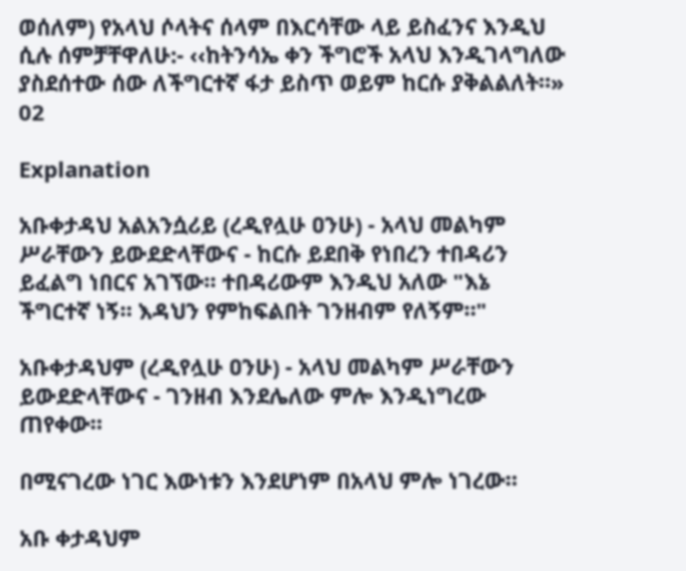ወሰለም) የአላህ ሶላትና ሰላም በእርሳቸው ላይ ይስፈንና እንዲህ ሲሉ ሰምቻቸዋለሁ:‐ ‹‹ከትንሳኤ ቀን ችግሮች አላህ እንዲገላግለው ያስደሰተው ሰው ለችግርተኛ ፋታ ይስጥ ወይም ከርሱ ያቅልልለት።»
02

Explanation

አቡቀታዳህ አልአንሷሪይ (ረዲየሏሁ ዐንሁ) - አላህ መልካም ሥራቸውን ይውደድላቸውና - ከርሱ ይደበቅ የነበረን ተበዳሪን ይፈልግ ነበርና አገኘው። ተበዳሪውም እንዲህ አለው "እኔ ችግርተኛ ነኝ። እዳህን የምከፍልበት ገንዘብም የለኝም።"

አቡቀታዳህም (ረዲየሏሁ ዐንሁ) - አላህ መልካም ሥራቸውን ይውደድላቸውና - ገንዘብ እንደሌለው ምሎ እንዲነግረው ጠየቀው።

በሚናገረው ነገር እውነቱን እንደሆነም በአላህ ምሎ ነገረው።

አቡ ቀታዳህም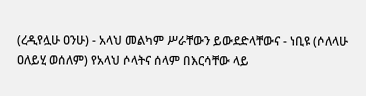(ረዲየሏሁ ዐንሁ) - አላህ መልካም ሥራቸውን ይውደድላቸውና - ነቢዩ (ሶለላሁ ዐለይሂ ወሰለም) የአላህ ሶላትና ሰላም በእርሳቸው ላይ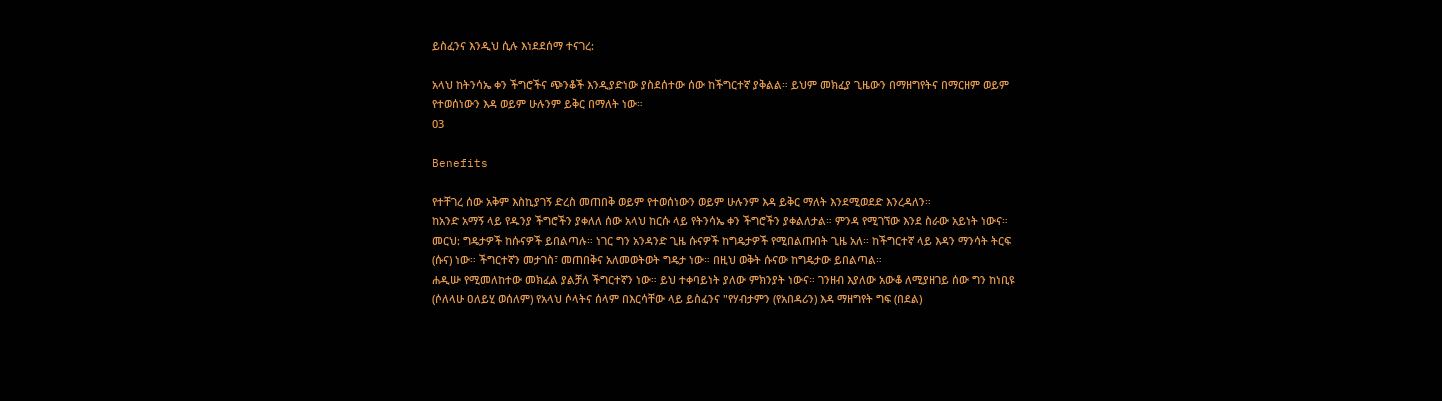ይስፈንና እንዲህ ሲሉ እነደደሰማ ተናገረ:

አላህ ከትንሳኤ ቀን ችግሮችና ጭንቆች እንዲያድነው ያስደሰተው ሰው ከችግርተኛ ያቅልል። ይህም መክፈያ ጊዜውን በማዘግየትና በማርዘም ወይም የተወሰነውን እዳ ወይም ሁሉንም ይቅር በማለት ነው።
03

Benefits

የተቸገረ ሰው አቅም እስኪያገኝ ድረስ መጠበቅ ወይም የተወሰነውን ወይም ሁሉንም እዳ ይቅር ማለት እንደሚወደድ እንረዳለን።
ከአንድ አማኝ ላይ የዱንያ ችግሮችን ያቀለለ ሰው አላህ ከርሱ ላይ የትንሳኤ ቀን ችግሮችን ያቀልለታል። ምንዳ የሚገኘው እንደ ስራው አይነት ነውና።
መርህ: ግዴታዎች ከሱናዎች ይበልጣሉ። ነገር ግን አንዳንድ ጊዜ ሱናዎች ከግዴታዎች የሚበልጡበት ጊዜ አለ። ከችግርተኛ ላይ እዳን ማንሳት ትርፍ (ሱና) ነው። ችግርተኛን መታገስ፣ መጠበቅና አለመወትወት ግዴታ ነው። በዚህ ወቅት ሱናው ከግዴታው ይበልጣል።
ሐዲሡ የሚመለከተው መክፈል ያልቻለ ችግርተኛን ነው። ይህ ተቀባይነት ያለው ምክንያት ነውና። ገንዘብ እያለው አውቆ ለሚያዘገይ ሰው ግን ከነቢዩ (ሶለላሁ ዐለይሂ ወሰለም) የአላህ ሶላትና ሰላም በእርሳቸው ላይ ይስፈንና "የሃብታምን (የአበዳሪን) እዳ ማዘግየት ግፍ (በደል)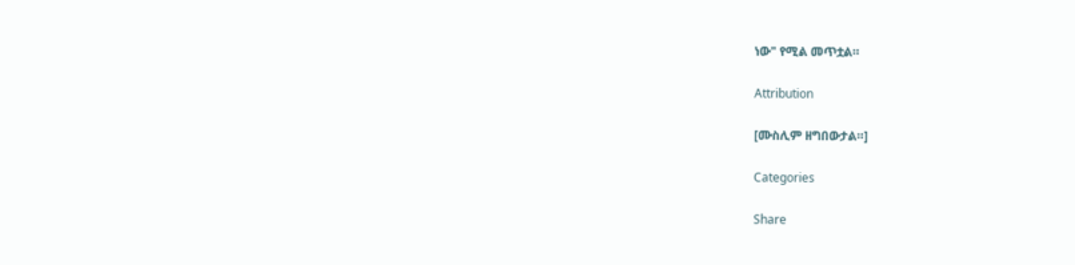ነው" የሚል መጥቷል።

Attribution

[ሙስሊም ዘግበውታል።]

Categories

Share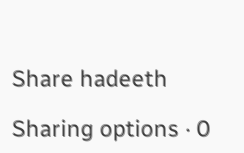Share hadeeth

Sharing options · 0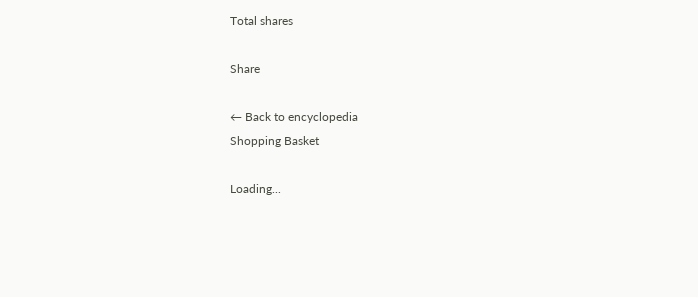Total shares

Share

← Back to encyclopedia
Shopping Basket

Loading...